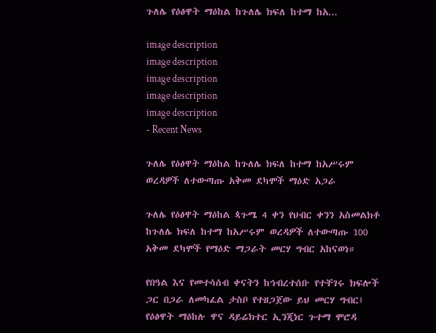ጉለሌ የዕፅዋት ማዕከል ከጉለሌ ክፍለ ከተማ ከአ...

image description
image description
image description
image description
image description
- Recent News

ጉለሌ የዕፅዋት ማዕከል ከጉለሌ ክፍለ ከተማ ከአሥሩም ወረዳዎች ለተውጣጡ አቅመ ደካሞች ማዕድ አጋራ

ጉለሌ የዕፅዋት ማዕከል ጳጉሜ 4 ቀን የህብር ቀንን አስመልክቶ ከጉለሌ ክፍለ ከተማ ከአሥሩም ወረዳዎች ለተውጣጡ 100 አቅመ ደካሞች የማዕድ ማጋራት መርሃ ግብር አከናወነ።

የበዓል እና የመተሳሰብ ቀናትን ከኅብረተሰቡ የተቸገሩ ክፍሎች ጋር በጋራ ለመካፈል ታስቦ የተዘጋጀው ይህ መርሃ ግብር፤ የዕፅዋት ማዕከሉ ዋና ዳይሬክተር ኢንጂነር ጉተማ ሞሮዳ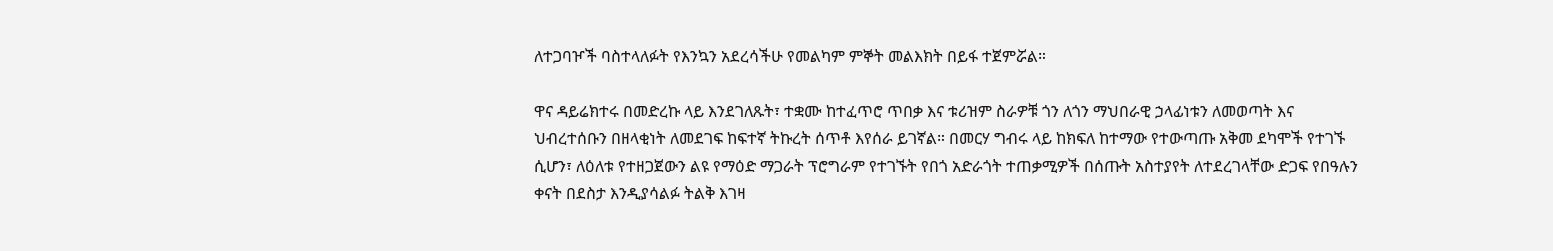ለተጋባዦች ባስተላለፉት የእንኳን አደረሳችሁ የመልካም ምኞት መልእክት በይፋ ተጀምሯል።

ዋና ዳይሬክተሩ በመድረኩ ላይ እንደገለጹት፣ ተቋሙ ከተፈጥሮ ጥበቃ እና ቱሪዝም ስራዎቹ ጎን ለጎን ማህበራዊ ኃላፊነቱን ለመወጣት እና ህብረተሰቡን በዘላቂነት ለመደገፍ ከፍተኛ ትኩረት ሰጥቶ እየሰራ ይገኛል። በመርሃ ግብሩ ላይ ከክፍለ ከተማው የተውጣጡ አቅመ ደካሞች የተገኙ ሲሆን፣ ለዕለቱ የተዘጋጀውን ልዩ የማዕድ ማጋራት ፕሮግራም የተገኙት የበጎ አድራጎት ተጠቃሚዎች በሰጡት አስተያየት ለተደረገላቸው ድጋፍ የበዓሉን ቀናት በደስታ እንዲያሳልፉ ትልቅ እገዛ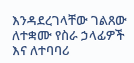እንዳደረገላቸው ገልጸው ለተቋሙ የስራ ኃላፊዎች እና ለተባባሪ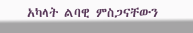አካላት ልባዊ ምስጋናቸውን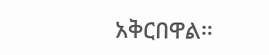አቅርበዋል።